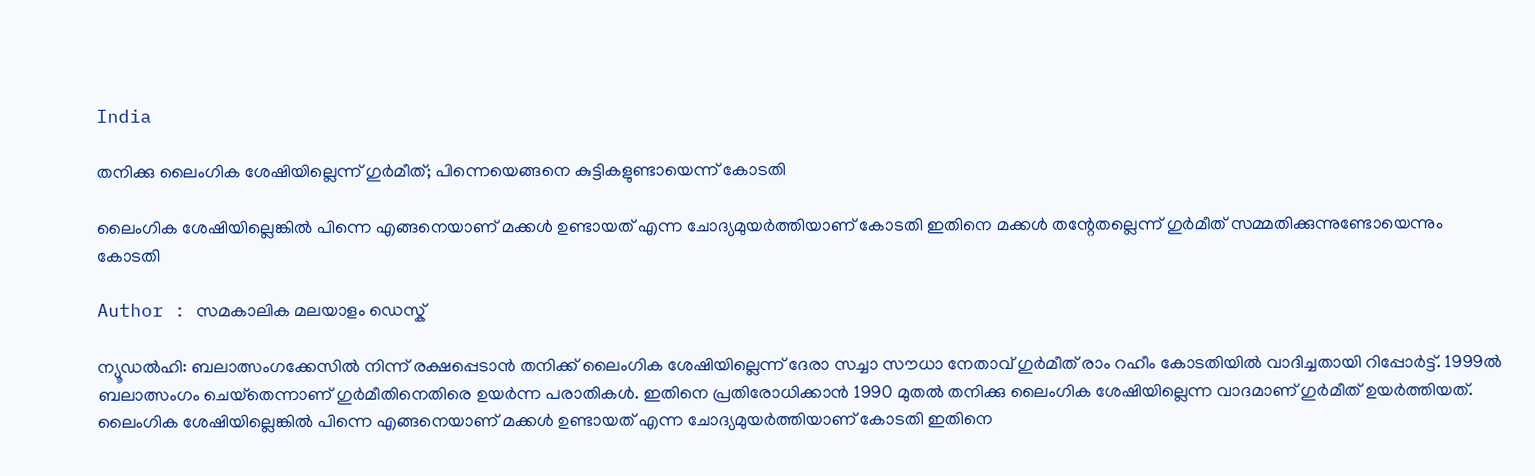India

തനിക്കു ലൈംഗിക ശേഷിയില്ലെന്ന് ഗുര്‍മീത്; പിന്നെയെങ്ങനെ കുട്ടികളുണ്ടായെന്ന് കോടതി

ലൈംഗിക ശേഷിയില്ലെങ്കില്‍ പിന്നെ എങ്ങനെയാണ് മക്കള്‍ ഉണ്ടായത് എന്ന ചോദ്യമുയര്‍ത്തിയാണ് കോടതി ഇതിനെ മക്കള്‍ തന്റേതല്ലെന്ന് ഗുര്‍മീത് സമ്മതിക്കുന്നുണ്ടോയെന്നും കോടതി

Author : സമകാലിക മലയാളം ഡെസ്ക്

ന്യൂഡല്‍ഹി: ബലാത്സംഗക്കേസില്‍ നിന്ന് രക്ഷപ്പെടാന്‍ തനിക്ക് ലൈംഗിക ശേഷിയില്ലെന്ന് ദേരാ സച്ചാ സൗധാ നേതാവ് ഗുര്‍മീത് രാം റഹീം കോടതിയില്‍ വാദിച്ചതായി റിപ്പോര്‍ട്ട്. 1999ല്‍ ബലാത്സംഗം ചെയ്‌തെന്നാണ് ഗുര്‍മീതിനെതിരെ ഉയര്‍ന്ന പരാതികള്‍. ഇതിനെ പ്രതിരോധിക്കാന്‍ 1990 മുതല്‍ തനിക്കു ലൈംഗിക ശേഷിയില്ലെന്ന വാദമാണ് ഗുര്‍മീത് ഉയര്‍ത്തിയത്. ലൈംഗിക ശേഷിയില്ലെങ്കില്‍ പിന്നെ എങ്ങനെയാണ് മക്കള്‍ ഉണ്ടായത് എന്ന ചോദ്യമുയര്‍ത്തിയാണ് കോടതി ഇതിനെ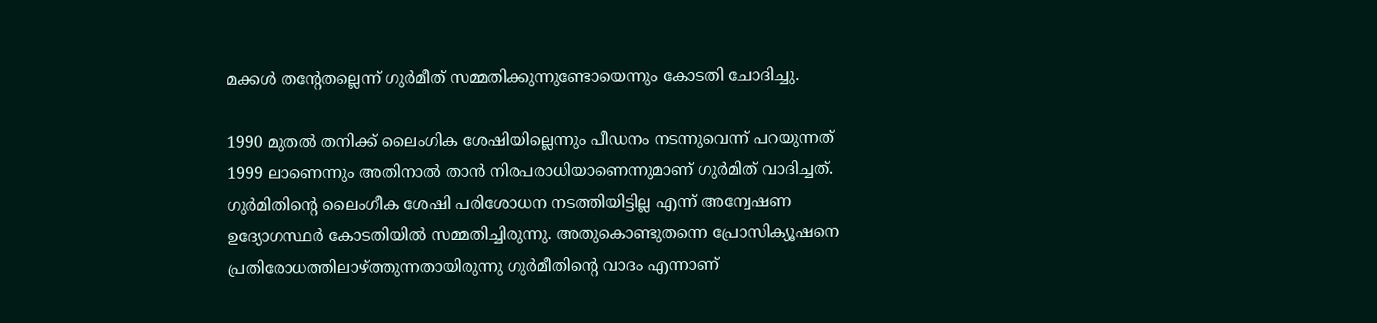മക്കള്‍ തന്റേതല്ലെന്ന് ഗുര്‍മീത് സമ്മതിക്കുന്നുണ്ടോയെന്നും കോടതി ചോദിച്ചു.

1990 മുതല്‍ തനിക്ക് ലൈംഗിക ശേഷിയില്ലെന്നും പീഡനം നടന്നുവെന്ന് പറയുന്നത് 1999 ലാണെന്നും അതിനാല്‍ താന്‍ നിരപരാധിയാണെന്നുമാണ് ഗുര്‍മിത് വാദിച്ചത്. ഗുര്‍മിതിന്റെ ലൈംഗീക ശേഷി പരിശോധന നടത്തിയിട്ടില്ല എന്ന് അന്വേഷണ ഉദ്യോഗസ്ഥര്‍ കോടതിയില്‍ സമ്മതിച്ചിരുന്നു. അതുകൊണ്ടുതന്നെ പ്രോസിക്യൂഷനെ പ്രതിരോധത്തിലാഴ്ത്തുന്നതായിരുന്നു ഗുര്‍മീതിന്റെ വാദം എന്നാണ്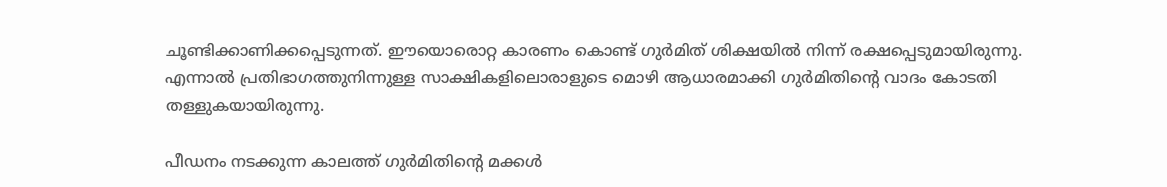ചൂണ്ടിക്കാണിക്കപ്പെടുന്നത്. ഈയൊരൊറ്റ കാരണം കൊണ്ട് ഗുര്‍മിത് ശിക്ഷയില്‍ നിന്ന് രക്ഷപ്പെടുമായിരുന്നു. എന്നാല്‍ പ്രതിഭാഗത്തുനിന്നുള്ള സാക്ഷികളിലൊരാളുടെ മൊഴി ആധാരമാക്കി ഗുര്‍മിതിന്റെ വാദം കോടതി തള്ളുകയായിരുന്നു.

പീഡനം നടക്കുന്ന കാലത്ത് ഗുര്‍മിതിന്റെ മക്കള്‍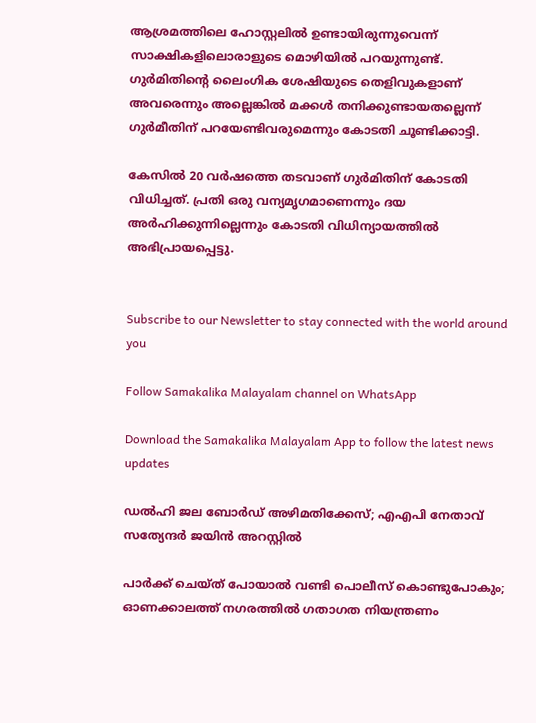ആശ്രമത്തിലെ ഹോസ്റ്റലില്‍ ഉണ്ടായിരുന്നുവെന്ന് സാക്ഷികളിലൊരാളുടെ മൊഴിയില്‍ പറയുന്നുണ്ട്. ഗുര്‍മിതിന്റെ ലൈംഗിക ശേഷിയുടെ തെളിവുകളാണ് അവരെന്നും അല്ലെങ്കില്‍ മക്കള്‍ തനിക്കുണ്ടായതല്ലെന്ന്  ഗുര്‍മീതിന് പറയേണ്ടിവരുമെന്നും കോടതി ചൂണ്ടിക്കാട്ടി.

കേസില്‍ 20 വര്‍ഷത്തെ തടവാണ് ഗുര്‍മിതിന് കോടതി വിധിച്ചത്. പ്രതി ഒരു വന്യമൃഗമാണെന്നും ദയ അര്‍ഹിക്കുന്നില്ലെന്നും കോടതി വിധിന്യായത്തില്‍ അഭിപ്രായപ്പെട്ടു.


Subscribe to our Newsletter to stay connected with the world around you

Follow Samakalika Malayalam channel on WhatsApp

Download the Samakalika Malayalam App to follow the latest news updates

ഡല്‍ഹി ജല ബോര്‍ഡ് അഴിമതിക്കേസ്; എഎപി നേതാവ് സത്യേന്ദര്‍ ജയിന്‍ അറസ്റ്റില്‍

പാര്‍ക്ക് ചെയ്ത് പോയാല്‍ വണ്ടി പൊലീസ് കൊണ്ടുപോകും; ഓണക്കാലത്ത് നഗരത്തില്‍ ഗതാഗത നിയന്ത്രണം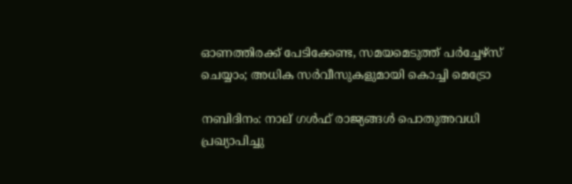ഓണത്തിരക്ക് പേടിക്കേണ്ട, സമയമെടുത്ത് പര്‍ച്ചേഴ്‌സ് ചെയ്യാം; അധിക സര്‍വീസുകളുമായി കൊച്ചി മെട്രോ

നബിദിനം: നാല് ഗള്‍ഫ് രാജ്യങ്ങള്‍ പൊതുഅവധി പ്രഖ്യാപിച്ചു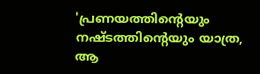'പ്രണയത്തിന്റെയും നഷ്ടത്തിന്റെയും യാത്ര, ആ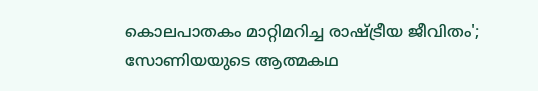കൊലപാതകം മാറ്റിമറിച്ച രാഷ്ട്രീയ ജീവിതം'; സോണിയയുടെ ആത്മകഥ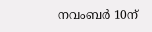നവംബര്‍ 10ന്